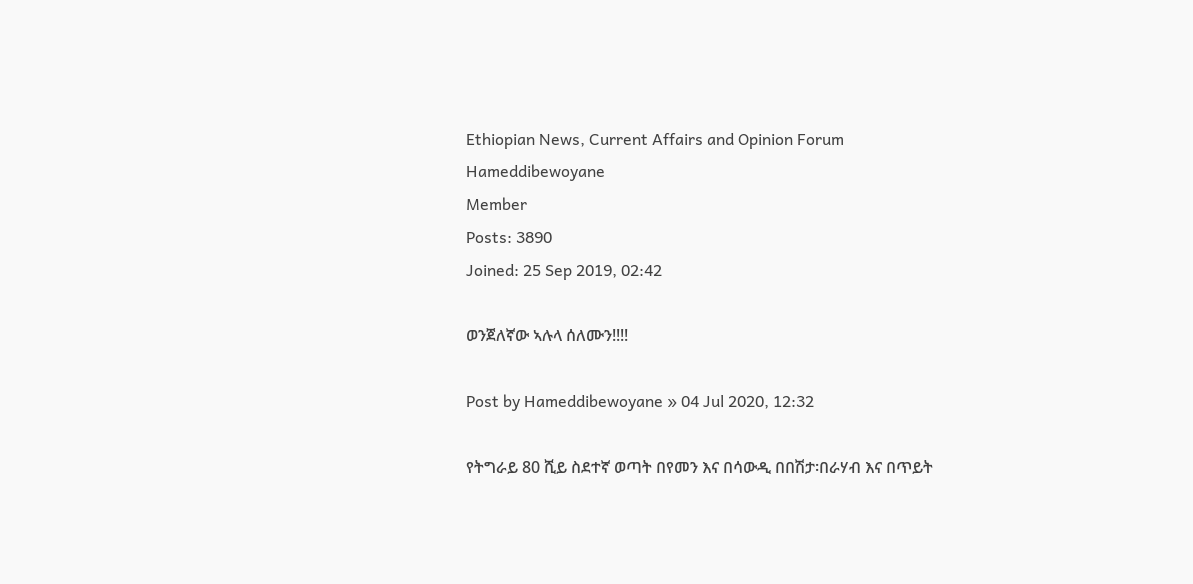Ethiopian News, Current Affairs and Opinion Forum
Hameddibewoyane
Member
Posts: 3890
Joined: 25 Sep 2019, 02:42

ወንጀለኛው ኣሉላ ሰለሙን!!!!

Post by Hameddibewoyane » 04 Jul 2020, 12:32

የትግራይ 80 ሺይ ስደተኛ ወጣት በየመን እና በሳውዲ በበሽታ፡በራሃብ እና በጥይት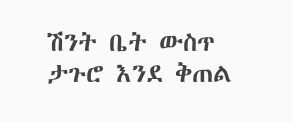ሽንት ቤት ውስጥ ታጉሮ እንደ ቅጠል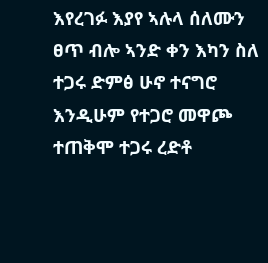እየረገፉ እያየ ኣሉላ ሰለሙን ፀጥ ብሎ ኣንድ ቀን እካን ስለ ተጋሩ ድምፅ ሁኖ ተናግሮ እንዲሁም የተጋሮ መዋጮ ተጠቅሞ ተጋሩ ረድቶ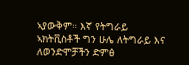ኣያውቅም። እኛ የትግራይ ኣክትቪስቶች ግን ሁሌ ለትግራይ እና ለወንድሞቻችን ድምፅ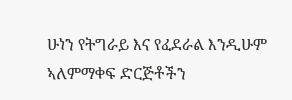ሁነን የትግራይ እና የፈደራል እንዲሁም ኣለምማቀፍ ድርጅቶችን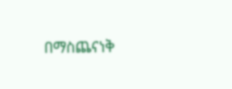በማስጨናነቅ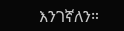እንገኛለን።